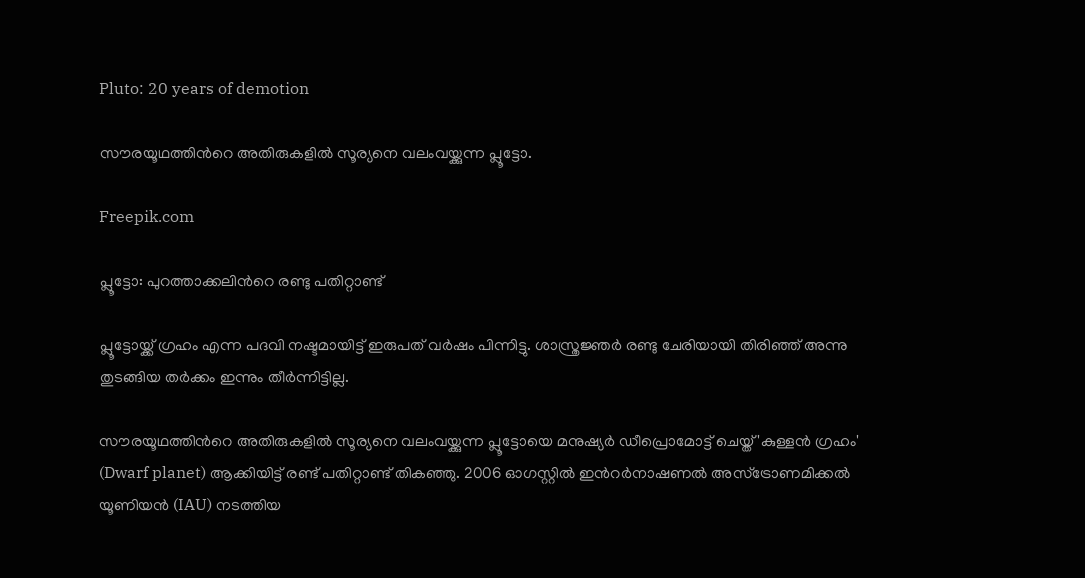Pluto: 20 years of demotion

സൗരയൂഥത്തിന്‍റെ അതിരുകളിൽ സൂര്യനെ വലംവയ്ക്കുന്ന പ്ലൂട്ടോ.

Freepik.com

പ്ലൂട്ടോ: പുറത്താക്കലിന്‍റെ രണ്ടു പതിറ്റാണ്ട്

പ്ലൂട്ടോയ്ക്ക് ഗ്രഹം എന്ന പദവി നഷ്ടമായിട്ട് ഇരുപത് വർഷം പിന്നിട്ടു. ശാസ്ത്രജ്ഞർ രണ്ടു ചേരിയായി തിരിഞ്ഞ് അന്നു തുടങ്ങിയ തർക്കം ഇന്നും തീർന്നിട്ടില്ല.

സൗരയൂഥത്തിന്‍റെ അതിരുകളിൽ സൂര്യനെ വലംവയ്ക്കുന്ന പ്ലൂട്ടോയെ മനുഷ്യർ ഡീപ്രൊമോട്ട് ചെയ്ത് 'കുള്ളൻ ഗ്രഹം' (Dwarf planet) ആക്കിയിട്ട് രണ്ട് പതിറ്റാണ്ട് തികഞ്ഞു. 2006 ഓഗസ്റ്റിൽ ഇന്‍റർനാഷണൽ അസ്ട്രോണമിക്കൽ യൂണിയൻ (IAU) നടത്തിയ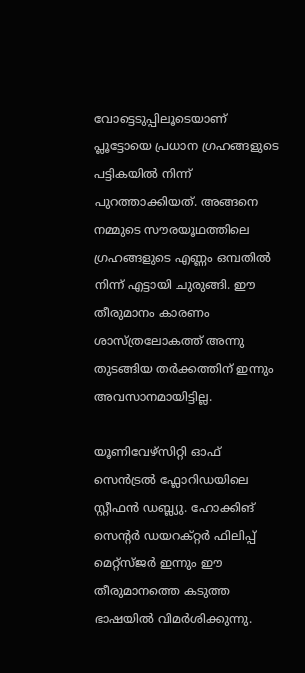വോട്ടെടുപ്പിലൂടെയാണ് പ്ലൂട്ടോയെ പ്രധാന ഗ്രഹങ്ങളുടെ പട്ടികയിൽ നിന്ന് പുറത്താക്കിയത്. അങ്ങനെ നമ്മുടെ സൗരയൂഥത്തിലെ ഗ്രഹങ്ങളുടെ എണ്ണം ഒമ്പതിൽ നിന്ന് എട്ടായി ചുരുങ്ങി. ഈ തീരുമാനം കാരണം ശാസ്ത്രലോകത്ത് അന്നു തുടങ്ങിയ തർക്കത്തിന് ഇന്നും അവസാനമായിട്ടില്ല.

യൂണിവേഴ്സിറ്റി ഓഫ് സെൻട്രൽ ഫ്ലോറിഡയിലെ സ്റ്റീഫൻ ഡബ്ല്യു. ഹോക്കിങ് സെന്‍റർ ഡയറക്റ്റർ ഫിലിപ്പ് മെറ്റ്‌സ്ജർ ഇന്നും ഈ തീരുമാനത്തെ കടുത്ത ഭാഷയിൽ വിമർശിക്കുന്നു.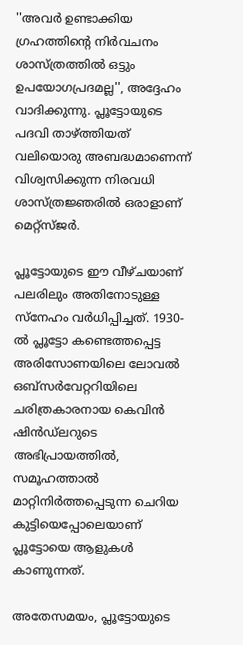''അവർ ഉണ്ടാക്കിയ ഗ്രഹത്തിന്‍റെ നിർവചനം ശാസ്ത്രത്തിൽ ഒട്ടും ഉപയോഗപ്രദമല്ല'', അദ്ദേഹം വാദിക്കുന്നു. പ്ലൂട്ടോയുടെ പദവി താഴ്ത്തിയത് വലിയൊരു അബദ്ധമാണെന്ന് വിശ്വസിക്കുന്ന നിരവധി ശാസ്ത്രജ്ഞരിൽ ഒരാളാണ് മെറ്റ്സ്ജർ.

പ്ലൂട്ടോയുടെ ഈ വീഴ്ചയാണ് പലരിലും അതിനോടുള്ള സ്നേഹം വർധിപ്പിച്ചത്. 1930-ൽ പ്ലൂട്ടോ കണ്ടെത്തപ്പെട്ട അരിസോണയിലെ ലോവൽ ഒബ്സർവേറ്ററിയിലെ ചരിത്രകാരനായ കെവിൻ ഷിൻഡ്‌ലറുടെ അഭിപ്രായത്തിൽ, സമൂഹത്താൽ മാറ്റിനിർത്തപ്പെടുന്ന ചെറിയ കുട്ടിയെപ്പോലെയാണ് പ്ലൂട്ടോയെ ആളുകൾ കാണുന്നത്.

അതേസമയം, പ്ലൂട്ടോയുടെ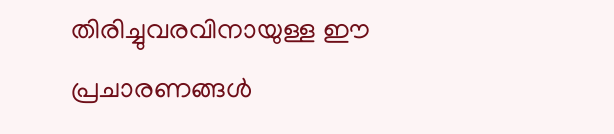തിരിച്ചുവരവിനായുള്ള ഈ പ്രചാരണങ്ങൾ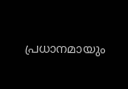പ്രധാനമായും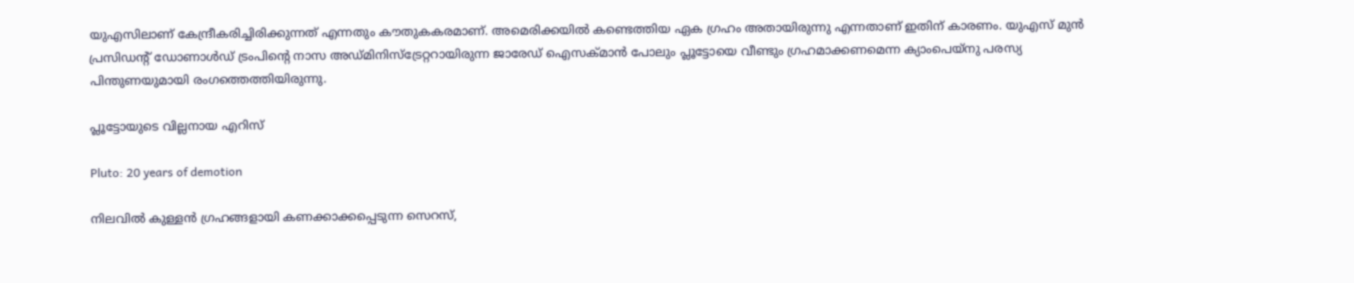യുഎസിലാണ് കേന്ദ്രീകരിച്ചിരിക്കുന്നത് എന്നതും കൗതുകകരമാണ്. അമെരിക്കയിൽ കണ്ടെത്തിയ ഏക ഗ്രഹം അതായിരുന്നു എന്നതാണ് ഇതിന് കാരണം. യുഎസ് മുൻ പ്രസിഡന്‍റ് ഡോണാൾഡ് ട്രംപിന്‍റെ നാസ അഡ്മിനിസ്ട്രേറ്ററായിരുന്ന ജാരേഡ് ഐസക്മാൻ പോലും പ്ലൂട്ടോയെ വീണ്ടും ഗ്രഹമാക്കണമെന്ന ക്യാംപെയ്നു പരസ്യ പിന്തുണയുമായി രംഗത്തെത്തിയിരുന്നു.

പ്ലൂട്ടോയുടെ വില്ലനായ എറിസ്

Pluto: 20 years of demotion

നിലവിൽ കുള്ളൻ ഗ്രഹങ്ങളായി കണക്കാക്കപ്പെടുന്ന സെറസ്,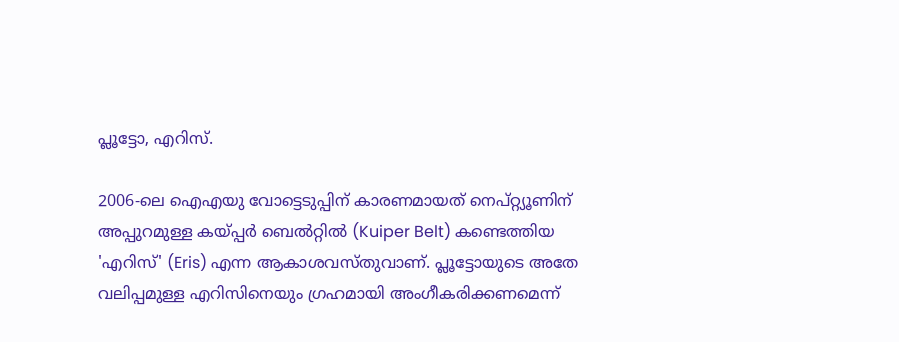പ്ലൂട്ടോ, എറിസ്.

2006-ലെ ഐഎയു വോട്ടെടുപ്പിന് കാരണമായത് നെപ്റ്റ്യൂണിന് അപ്പുറമുള്ള കയ്പ്പർ ബെൽറ്റിൽ (Kuiper Belt) കണ്ടെത്തിയ 'എറിസ്' (Eris) എന്ന ആകാശവസ്തുവാണ്. പ്ലൂട്ടോയുടെ അതേ വലിപ്പമുള്ള എറിസിനെയും ഗ്രഹമായി അംഗീകരിക്കണമെന്ന്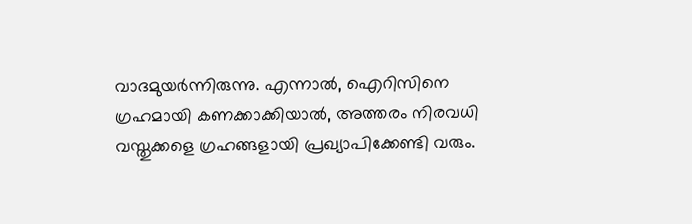വാദമുയർന്നിരുന്നു. എന്നാൽ, ഐറിസിനെ ഗ്രഹമായി കണക്കാക്കിയാൽ, അത്തരം നിരവധി വസ്തുക്കളെ ഗ്രഹങ്ങളായി പ്രഖ്യാപിക്കേണ്ടി വരും.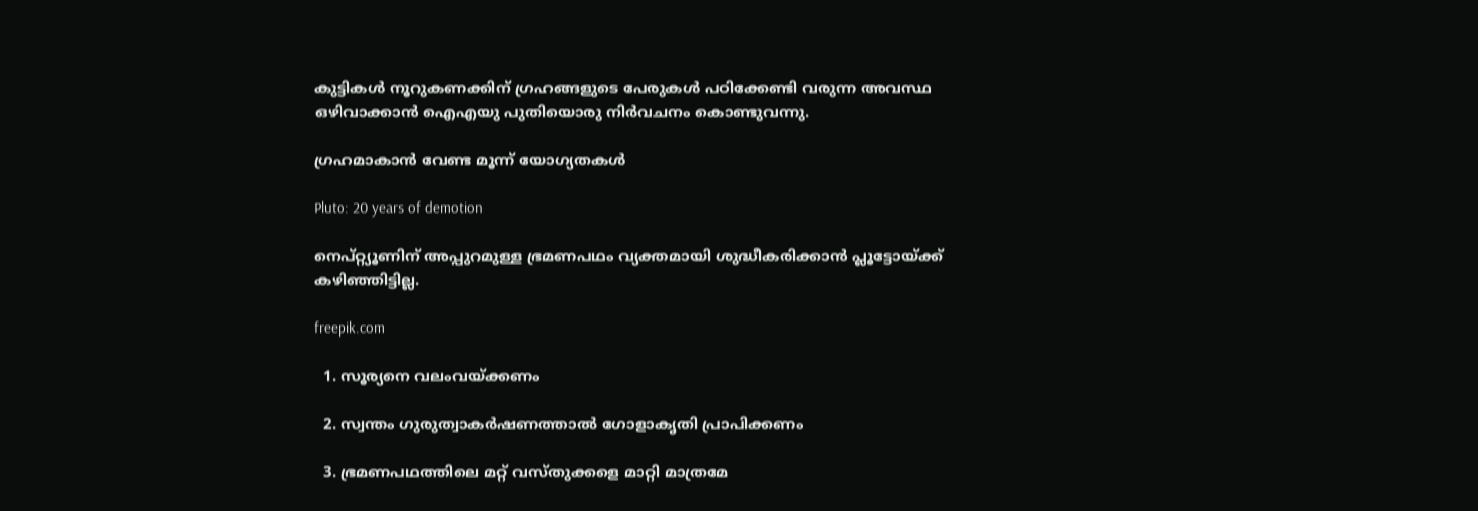കുട്ടികൾ നൂറുകണക്കിന് ഗ്രഹങ്ങളുടെ പേരുകൾ പഠിക്കേണ്ടി വരുന്ന അവസ്ഥ ഒഴിവാക്കാൻ ഐഎയു പുതിയൊരു നിർവചനം കൊണ്ടുവന്നു.

ഗ്രഹമാകാൻ വേണ്ട മൂന്ന് യോഗ്യതകൾ

Pluto: 20 years of demotion

നെപ്റ്റ്യൂണിന് അപ്പുറമുള്ള ഭ്രമണപഥം വ്യക്തമായി ശുദ്ധീകരിക്കാൻ പ്ലൂട്ടോയ്ക്ക് കഴിഞ്ഞിട്ടില്ല.

freepik.com

  1. സൂര്യനെ വലംവയ്ക്കണം

  2. സ്വന്തം ഗുരുത്വാകർഷണത്താൽ ഗോളാകൃതി പ്രാപിക്കണം

  3. ഭ്രമണപഥത്തിലെ മറ്റ് വസ്തുക്കളെ മാറ്റി മാത്രമേ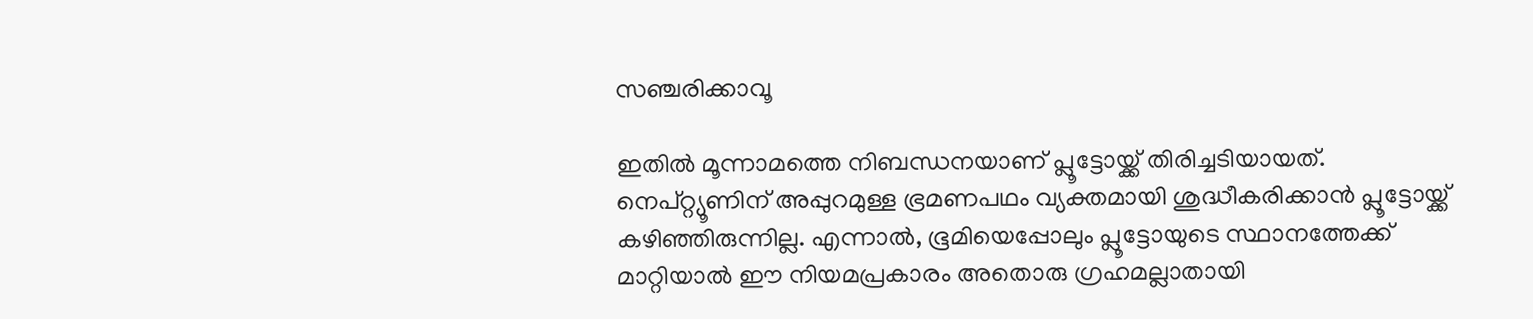സഞ്ചരിക്കാവൂ

ഇതിൽ മൂന്നാമത്തെ നിബന്ധനയാണ് പ്ലൂട്ടോയ്ക്ക് തിരിച്ചടിയായത്. നെപ്റ്റ്യൂണിന് അപ്പുറമുള്ള ഭ്രമണപഥം വ്യക്തമായി ശുദ്ധീകരിക്കാൻ പ്ലൂട്ടോയ്ക്ക് കഴിഞ്ഞിരുന്നില്ല. എന്നാൽ, ഭൂമിയെപ്പോലും പ്ലൂട്ടോയുടെ സ്ഥാനത്തേക്ക് മാറ്റിയാൽ ഈ നിയമപ്രകാരം അതൊരു ഗ്രഹമല്ലാതായി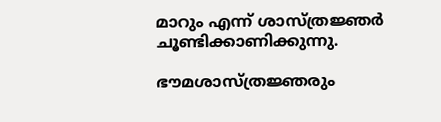മാറും എന്ന് ശാസ്ത്രജ്ഞർ ചൂണ്ടിക്കാണിക്കുന്നു.

ഭൗമശാസ്ത്രജ്ഞരും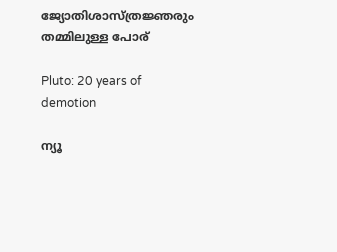ജ്യോതിശാസ്ത്രജ്ഞരും തമ്മിലുള്ള പോര്

Pluto: 20 years of demotion

ന്യൂ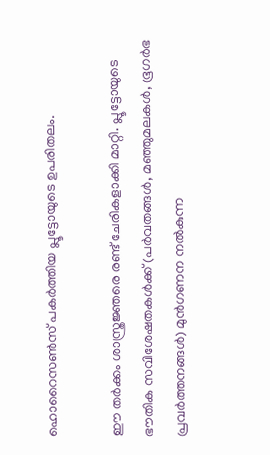ഹൊറൈസൺസ് പകർത്തിയ പ്ലൂട്ടോയുടെ ഉപരിതലം.

ഈ തർക്കം ശാസ്ത്രജ്ഞരെ രണ്ട് ചേരികളാക്കി മാറ്റി. പ്ലൂട്ടോയുടെ ഭൗതിക സവിശേഷതകൾക്ക് (പർവതങ്ങൾ, മഞ്ഞുമലകൾ, ഭൂഗർഭ പ്രവർത്തനങ്ങൾ) മുൻഗണന നൽകുന്ന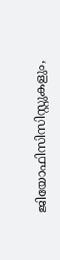ജിയോഫിസിസിസ്റ്റുകളും,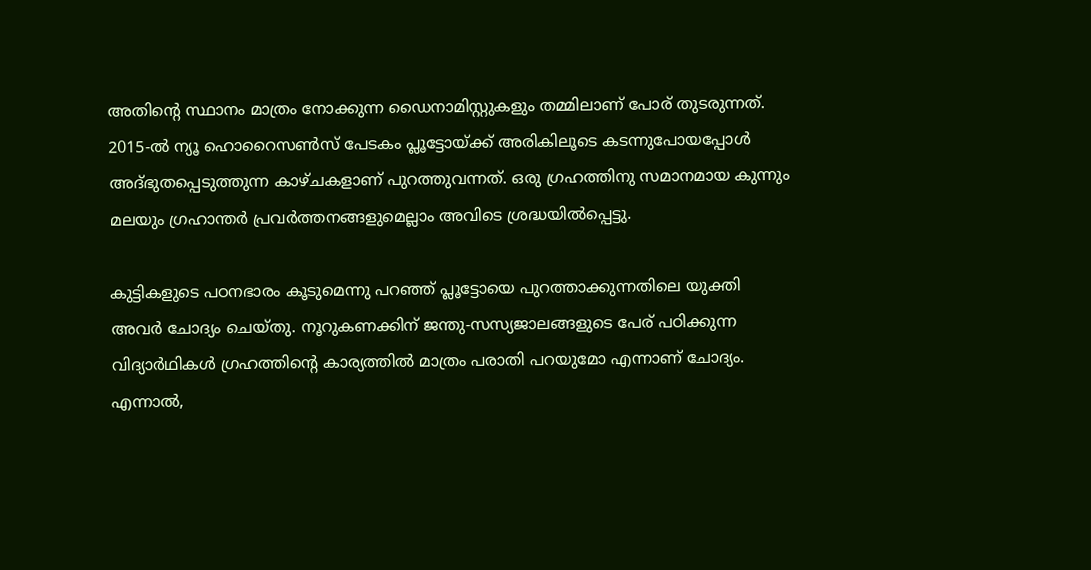അതിന്‍റെ സ്ഥാനം മാത്രം നോക്കുന്ന ഡൈനാമിസ്റ്റുകളും തമ്മിലാണ് പോര് തുടരുന്നത്. 2015-ൽ ന്യൂ ഹൊറൈസൺസ് പേടകം പ്ലൂട്ടോയ്ക്ക് അരികിലൂടെ കടന്നുപോയപ്പോൾ അദ്ഭുതപ്പെടുത്തുന്ന കാഴ്ചകളാണ് പുറത്തുവന്നത്. ഒരു ഗ്രഹത്തിനു സമാനമായ കുന്നും മലയും ഗ്രഹാന്തർ പ്രവർത്തനങ്ങളുമെല്ലാം അവിടെ ശ്രദ്ധയിൽപ്പെട്ടു.

കുട്ടികളുടെ പഠനഭാരം കൂടുമെന്നു പറഞ്ഞ് പ്ലൂട്ടോയെ പുറത്താക്കുന്നതിലെ യുക്തി അവർ ചോദ്യം ചെയ്തു. നൂറുകണക്കിന് ജന്തു-സസ്യജാലങ്ങളുടെ പേര് പഠിക്കുന്ന വിദ്യാർഥികൾ ഗ്രഹത്തിന്‍റെ കാര്യത്തിൽ മാത്രം പരാതി പറയുമോ എന്നാണ് ചോദ്യം. എന്നാൽ,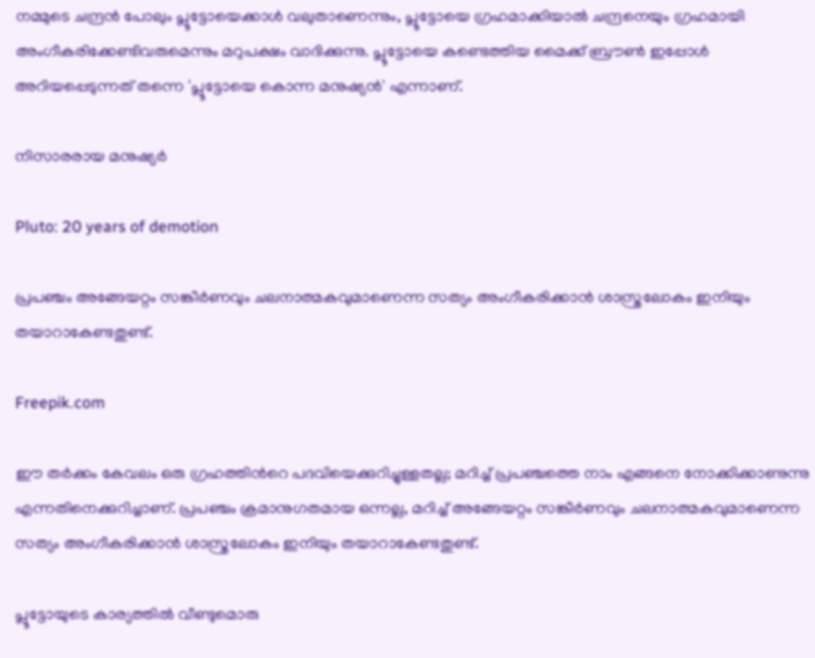നമ്മുടെ ചന്ദ്രൻ പോലും പ്ലൂട്ടോയെക്കാൾ വലുതാണെന്നും, പ്ലൂട്ടോയെ ഗ്രഹമാക്കിയാൽ ചന്ദ്രനെയും ഗ്രഹമായി അംഗീകരിക്കേണ്ടിവരുമെന്നും മറുപക്ഷം വാദിക്കുന്നു. പ്ലൂട്ടോയെ കണ്ടെത്തിയ മൈക്ക് ബ്രൗൺ ഇപ്പോൾ അറിയപ്പെടുന്നത് തന്നെ 'പ്ലൂട്ടോയെ കൊന്ന മനുഷ്യൻ' എന്നാണ്.

നിസാരരായ മനുഷ്യർ

Pluto: 20 years of demotion

പ്രപഞ്ചം അങ്ങേയറ്റം സങ്കീർണവും ചലനാത്മകവുമാണെന്ന സത്യം അംഗീകരിക്കാൻ ശാസ്ത്രലോകം ഇനിയും തയാറാകേണ്ടതുണ്ട്.

Freepik.com

ഈ തർക്കം കേവലം ഒരു ഗ്രഹത്തിന്‍റെ പദവിയെക്കുറിച്ചുള്ളതല്ല; മറിച്ച് പ്രപഞ്ചത്തെ നാം എങ്ങനെ നോക്കിക്കാണുന്നു എന്നതിനെക്കുറിച്ചാണ്. പ്രപഞ്ചം ക്രമാനുഗതമായ ഒന്നല്ല, മറിച്ച് അങ്ങേയറ്റം സങ്കീർണവും ചലനാത്മകവുമാണെന്ന സത്യം അംഗീകരിക്കാൻ ശാസ്ത്രലോകം ഇനിയും തയാറാകേണ്ടതുണ്ട്.

പ്ലൂട്ടോയുടെ കാര്യത്തിൽ വീണ്ടുമൊരു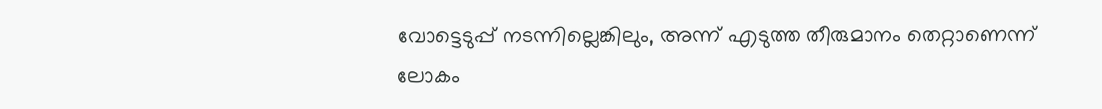വോട്ടെടുപ്പ് നടന്നില്ലെങ്കിലും, അന്ന് എടുത്ത തീരുമാനം തെറ്റാണെന്ന് ലോകം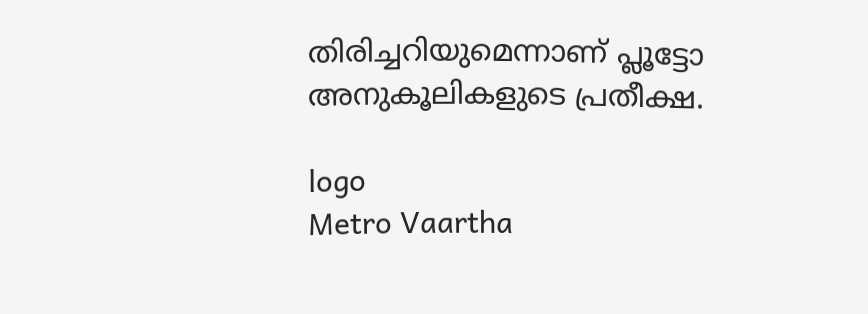തിരിച്ചറിയുമെന്നാണ് പ്ലൂട്ടോ അനുകൂലികളുടെ പ്രതീക്ഷ.

logo
Metro Vaartha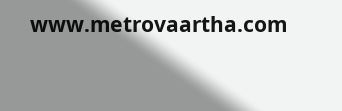www.metrovaartha.com